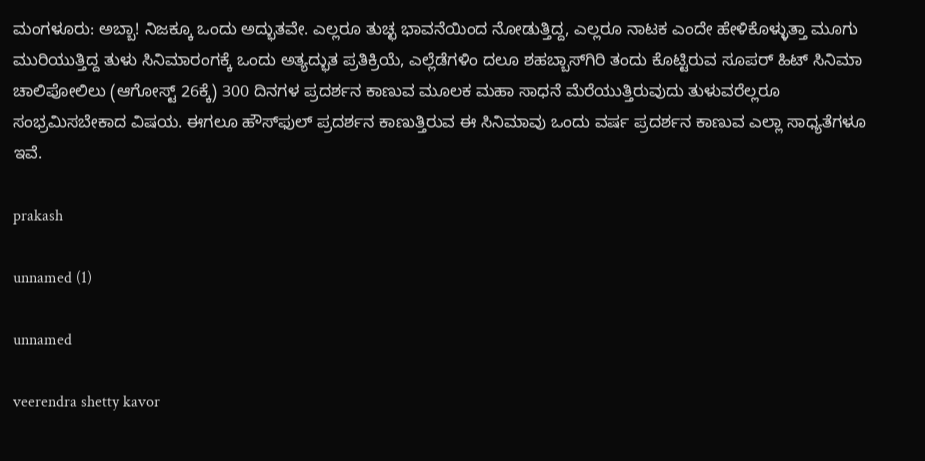ಮಂಗಳೂರು: ಅಬ್ಬಾ! ನಿಜಕ್ಕೂ ಒಂದು ಅದ್ಭುತವೇ. ಎಲ್ಲರೂ ತುಚ್ಛ ಭಾವನೆಯಿಂದ ನೋಡುತ್ತಿದ್ದ, ಎಲ್ಲರೂ ನಾಟಕ ಎಂದೇ ಹೇಳಿಕೊಳ್ಳುತ್ತಾ ಮೂಗು ಮುರಿಯುತ್ತಿದ್ದ ತುಳು ಸಿನಿಮಾರಂಗಕ್ಕೆ ಒಂದು ಅತ್ಯದ್ಭುತ ಪ್ರತಿಕ್ರಿಯೆ, ಎಲ್ಲೆಡೆಗಳಿಂ ದಲೂ ಶಹಬ್ಬಾಸ್‍ಗಿರಿ ತಂದು ಕೊಟ್ಟಿರುವ ಸೂಪರ್ ಹಿಟ್ ಸಿನಿಮಾ ಚಾಲಿಪೋಲಿಲು (ಆಗೋಸ್ಟ್ 26ಕ್ಕೆ) 300 ದಿನಗಳ ಪ್ರದರ್ಶನ ಕಾಣುವ ಮೂಲಕ ಮಹಾ ಸಾಧನೆ ಮೆರೆಯುತ್ತಿರುವುದು ತುಳುವರೆಲ್ಲರೂ ಸಂಭ್ರಮಿಸಬೇಕಾದ ವಿಷಯ. ಈಗಲೂ ಹೌಸ್‍ಫುಲ್ ಪ್ರದರ್ಶನ ಕಾಣುತ್ತಿರುವ ಈ ಸಿನಿಮಾವು ಒಂದು ವರ್ಷ ಪ್ರದರ್ಶನ ಕಾಣುವ ಎಲ್ಲಾ ಸಾಧ್ಯತೆಗಳೂ ಇವೆ.

prakash

unnamed (1)

unnamed

veerendra shetty kavor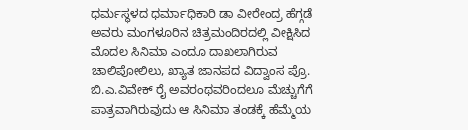ಧರ್ಮಸ್ಥಳದ ಧರ್ಮಾಧಿಕಾರಿ ಡಾ ವೀರೇಂದ್ರ ಹೆಗ್ಗಡೆ ಅವರು ಮಂಗಳೂರಿನ ಚಿತ್ರಮಂದಿರದಲ್ಲಿ ವೀಕ್ಷಿಸಿದ ಮೊದಲ ಸಿನಿಮಾ ಎಂದೂ ದಾಖಲಾಗಿರುವ ಚಾಲಿಪೋಲಿಲು, ಖ್ಯಾತ ಜಾನಪದ ವಿದ್ವಾಂಸ ಪ್ರೊ. ಬಿ.ಎ.ವಿವೇಕ್ ರೈ ಅವರಂಥವರಿಂದಲೂ ಮೆಚ್ಚುಗೆಗೆ ಪಾತ್ರವಾಗಿರುವುದು ಆ ಸಿನಿಮಾ ತಂಡಕ್ಕೆ ಹೆಮ್ಮೆಯ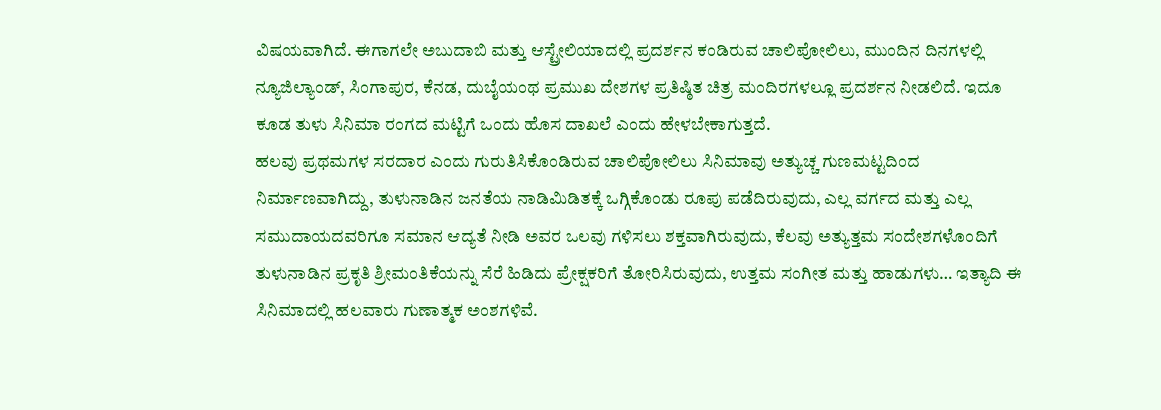ವಿಷಯವಾಗಿದೆ. ಈಗಾಗಲೇ ಅಬುದಾಬಿ ಮತ್ತು ಆಸ್ಟ್ರೇಲಿಯಾದಲ್ಲಿ ಪ್ರದರ್ಶನ ಕಂಡಿರುವ ಚಾಲಿಪೋಲಿಲು, ಮುಂದಿನ ದಿನಗಳಲ್ಲಿ ನ್ಯೂಜಿಲ್ಯಾಂಡ್, ಸಿಂಗಾಪುರ, ಕೆನಡ, ದುಬೈಯಂಥ ಪ್ರಮುಖ ದೇಶಗಳ ಪ್ರತಿಷ್ಠಿತ ಚಿತ್ರ ಮಂದಿರಗಳಲ್ಲೂ ಪ್ರದರ್ಶನ ನೀಡಲಿದೆ. ಇದೂ ಕೂಡ ತುಳು ಸಿನಿಮಾ ರಂಗದ ಮಟ್ಟಿಗೆ ಒಂದು ಹೊಸ ದಾಖಲೆ ಎಂದು ಹೇಳಬೇಕಾಗುತ್ತದೆ.
ಹಲವು ಪ್ರಥಮಗಳ ಸರದಾರ ಎಂದು ಗುರುತಿಸಿಕೊಂಡಿರುವ ಚಾಲಿಪೋಲಿಲು ಸಿನಿಮಾವು ಅತ್ಯುಚ್ಚ ಗುಣಮಟ್ಟದಿಂದ ನಿರ್ಮಾಣವಾಗಿದ್ದು, ತುಳುನಾಡಿನ ಜನತೆಯ ನಾಡಿಮಿಡಿತಕ್ಕೆ ಒಗ್ಗಿಕೊಂಡು ರೂಪು ಪಡೆದಿರುವುದು, ಎಲ್ಲ ವರ್ಗದ ಮತ್ತು ಎಲ್ಲ ಸಮುದಾಯದವರಿಗೂ ಸಮಾನ ಆದ್ಯತೆ ನೀಡಿ ಅವರ ಒಲವು ಗಳಿಸಲು ಶಕ್ತವಾಗಿರುವುದು, ಕೆಲವು ಅತ್ಯುತ್ತಮ ಸಂದೇಶಗಳೊಂದಿಗೆ ತುಳುನಾಡಿನ ಪ್ರಕೃತಿ ಶ್ರೀಮಂತಿಕೆಯನ್ನು ಸೆರೆ ಹಿಡಿದು ಪ್ರೇಕ್ಷಕರಿಗೆ ತೋರಿಸಿರುವುದು, ಉತ್ತಮ ಸಂಗೀತ ಮತ್ತು ಹಾಡುಗಳು… ಇತ್ಯಾದಿ ಈ ಸಿನಿಮಾದಲ್ಲಿ ಹಲವಾರು ಗುಣಾತ್ಮಕ ಅಂಶಗಳಿವೆ.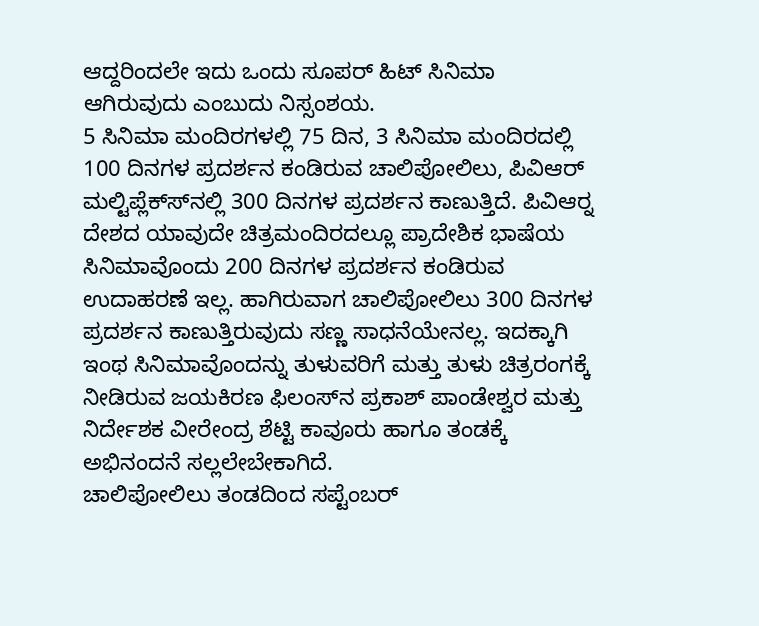ಆದ್ದರಿಂದಲೇ ಇದು ಒಂದು ಸೂಪರ್ ಹಿಟ್ ಸಿನಿಮಾ ಆಗಿರುವುದು ಎಂಬುದು ನಿಸ್ಸಂಶಯ.
5 ಸಿನಿಮಾ ಮಂದಿರಗಳಲ್ಲಿ 75 ದಿನ, 3 ಸಿನಿಮಾ ಮಂದಿರದಲ್ಲಿ 100 ದಿನಗಳ ಪ್ರದರ್ಶನ ಕಂಡಿರುವ ಚಾಲಿಪೋಲಿಲು, ಪಿವಿಆರ್ ಮಲ್ಟಿಪ್ಲೆಕ್ಸ್‍ನಲ್ಲಿ 300 ದಿನಗಳ ಪ್ರದರ್ಶನ ಕಾಣುತ್ತಿದೆ. ಪಿವಿಆರ್‍ನ ದೇಶದ ಯಾವುದೇ ಚಿತ್ರಮಂದಿರದಲ್ಲೂ ಪ್ರಾದೇಶಿಕ ಭಾಷೆಯ ಸಿನಿಮಾವೊಂದು 200 ದಿನಗಳ ಪ್ರದರ್ಶನ ಕಂಡಿರುವ ಉದಾಹರಣೆ ಇಲ್ಲ. ಹಾಗಿರುವಾಗ ಚಾಲಿಪೋಲಿಲು 300 ದಿನಗಳ ಪ್ರದರ್ಶನ ಕಾಣುತ್ತಿರುವುದು ಸಣ್ಣ ಸಾಧನೆಯೇನಲ್ಲ. ಇದಕ್ಕಾಗಿ ಇಂಥ ಸಿನಿಮಾವೊಂದನ್ನು ತುಳುವರಿಗೆ ಮತ್ತು ತುಳು ಚಿತ್ರರಂಗಕ್ಕೆ ನೀಡಿರುವ ಜಯಕಿರಣ ಫಿಲಂಸ್‍ನ ಪ್ರಕಾಶ್ ಪಾಂಡೇಶ್ವರ ಮತ್ತು ನಿರ್ದೇಶಕ ವೀರೇಂದ್ರ ಶೆಟ್ಟಿ ಕಾವೂರು ಹಾಗೂ ತಂಡಕ್ಕೆ ಅಭಿನಂದನೆ ಸಲ್ಲಲೇಬೇಕಾಗಿದೆ.
ಚಾಲಿಪೋಲಿಲು ತಂಡದಿಂದ ಸಪ್ಟೆಂಬರ್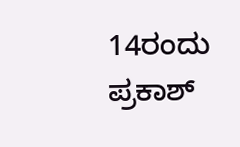14ರಂದು ಪ್ರಕಾಶ್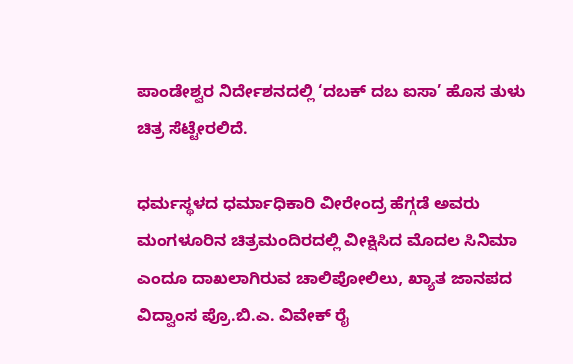ಪಾಂಡೇಶ್ವರ ನಿರ್ದೇಶನದಲ್ಲಿ ‘ದಬಕ್ ದಬ ಐಸಾ’ ಹೊಸ ತುಳು ಚಿತ್ರ ಸೆಟ್ಟೇರಲಿದೆ.

ಧರ್ಮಸ್ಥಳದ ಧರ್ಮಾಧಿಕಾರಿ ವೀರೇಂದ್ರ ಹೆಗ್ಗಡೆ ಅವರು ಮಂಗಳೂರಿನ ಚಿತ್ರಮಂದಿರದಲ್ಲಿ ವೀಕ್ಷಿಸಿದ ಮೊದಲ ಸಿನಿಮಾ ಎಂದೂ ದಾಖಲಾಗಿರುವ ಚಾಲಿಪೋಲಿಲು, ಖ್ಯಾತ ಜಾನಪದ ವಿದ್ವಾಂಸ ಪ್ರೊ.ಬಿ.ಎ. ವಿವೇಕ್ ರೈ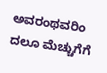ಅವರಂಥವರಿಂ ದಲೂ ಮೆಚ್ಚುಗೆಗೆ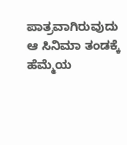ಪಾತ್ರವಾಗಿರುವುದು ಆ ಸಿನಿಮಾ ತಂಡಕ್ಕೆ ಹೆಮ್ಮೆಯ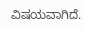ವಿಷಯವಾಗಿದೆ.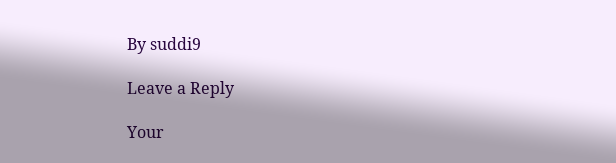By suddi9

Leave a Reply

Your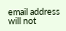email address will not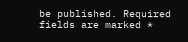be published. Required fields are marked *